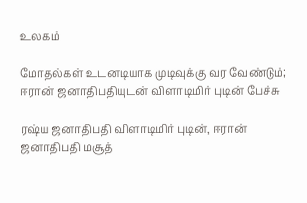உலகம்

மோதல்கள் உடனடியாக முடிவுக்கு வர வேண்டும்; ஈரான் ஜனாதிபதியுடன் விளாடிமிர் புடின் பேச்சு

ரஷ்ய ஜனாதிபதி விளாடிமிர் புடின், ஈரான் ஜனாதிபதி மசூத்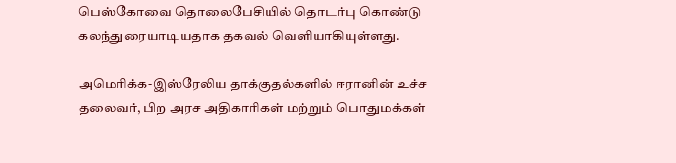பெஸ்கோவை தொலைபேசியில் தொடர்பு கொண்டு கலந்துரையாடியதாக தகவல் வெளியாகியுள்ளது.

அமெரிக்க-இஸ்ரேலிய தாக்குதல்களில் ஈரானின் உச்ச தலைவர், பிற அரச அதிகாரிகள் மற்றும் பொதுமக்கள்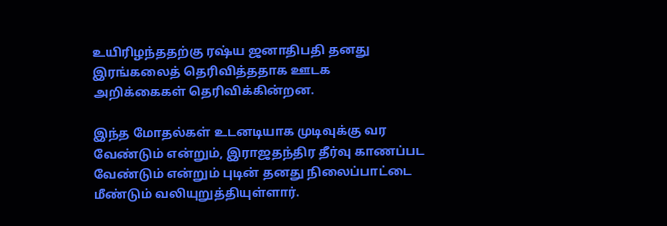உயிரிழந்ததற்கு ரஷ்ய ஜனாதிபதி தனது இரங்கலைத் தெரிவித்ததாக ஊடக அறிக்கைகள் தெரிவிக்கின்றன.

இந்த மோதல்கள் உடனடியாக முடிவுக்கு வர வேண்டும் என்றும், இராஜதந்திர தீர்வு காணப்பட வேண்டும் என்றும் புடின் தனது நிலைப்பாட்டை மீண்டும் வலியுறுத்தியுள்ளார்.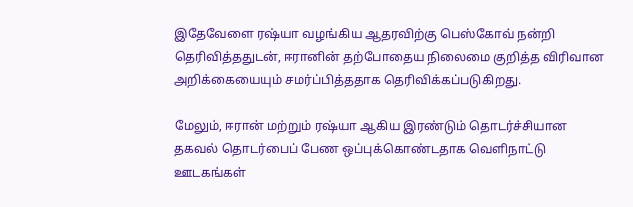இதேவேளை ரஷ்யா வழங்கிய ஆதரவிற்கு பெஸ்கோவ் நன்றி தெரிவித்ததுடன், ஈரானின் தற்போதைய நிலைமை குறித்த விரிவான அறிக்கையையும் சமர்ப்பித்ததாக தெரிவிக்கப்படுகிறது.

மேலும், ஈரான் மற்றும் ரஷ்யா ஆகிய இரண்டும் தொடர்ச்சியான தகவல் தொடர்பைப் பேண ஒப்புக்கொண்டதாக வெளிநாட்டு ஊடகங்கள்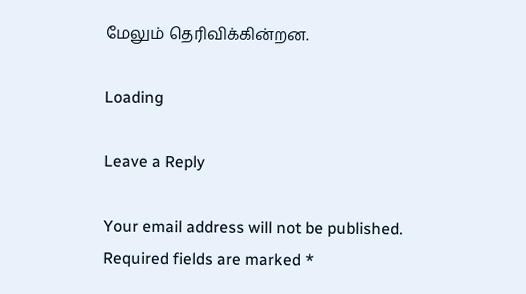மேலும் தெரிவிக்கின்றன.

Loading

Leave a Reply

Your email address will not be published. Required fields are marked *